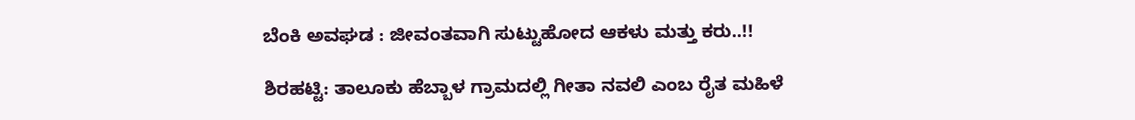ಬೆಂಕಿ ಅವಘಡ : ಜೀವಂತವಾಗಿ ಸುಟ್ಟುಹೋದ ಆಕಳು ಮತ್ತು ಕರು..!!

ಶಿರಹಟ್ಟಿ: ತಾಲೂಕು ಹೆಬ್ಬಾಳ ಗ್ರಾಮದಲ್ಲಿ ಗೀತಾ ನವಲಿ ಎಂಬ ರೈತ ಮಹಿಳೆ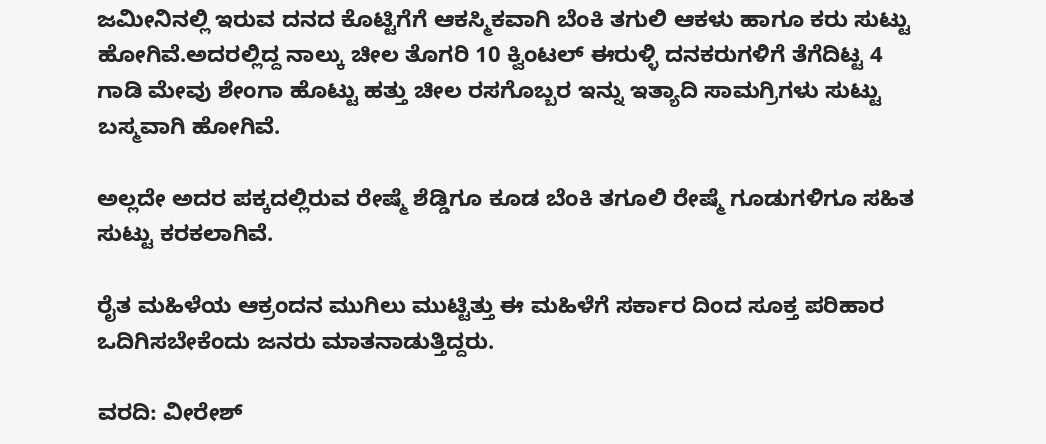ಜಮೀನಿನಲ್ಲಿ ಇರುವ ದನದ ಕೊಟ್ಟಿಗೆಗೆ ಆಕಸ್ಮಿಕವಾಗಿ ಬೆಂಕಿ ತಗುಲಿ ಆಕಳು ಹಾಗೂ ಕರು ಸುಟ್ಟು ಹೋಗಿವೆ.ಅದರಲ್ಲಿದ್ದ ನಾಲ್ಕು ಚೀಲ ತೊಗರಿ 10 ಕ್ವಿಂಟಲ್ ಈರುಳ್ಳಿ ದನಕರುಗಳಿಗೆ ತೆಗೆದಿಟ್ಟ 4 ಗಾಡಿ ಮೇವು ಶೇಂಗಾ ಹೊಟ್ಟು ಹತ್ತು ಚೀಲ ರಸಗೊಬ್ಬರ ಇನ್ನು ಇತ್ಯಾದಿ ಸಾಮಗ್ರಿಗಳು ಸುಟ್ಟು ಬಸ್ಮವಾಗಿ ಹೋಗಿವೆ.

ಅಲ್ಲದೇ ಅದರ ಪಕ್ಕದಲ್ಲಿರುವ ರೇಷ್ಮೆ ಶೆಡ್ಡಿಗೂ ಕೂಡ ಬೆಂಕಿ ತಗೂಲಿ ರೇಷ್ಮೆ ಗೂಡುಗಳಿಗೂ ಸಹಿತ ಸುಟ್ಟು ಕರಕಲಾಗಿವೆ.

ರೈತ ಮಹಿಳೆಯ ಆಕ್ರಂದನ ಮುಗಿಲು ಮುಟ್ಟಿತ್ತು ಈ ಮಹಿಳೆಗೆ ಸರ್ಕಾರ ದಿಂದ ಸೂಕ್ತ ಪರಿಹಾರ ಒದಿಗಿಸಬೇಕೆಂದು ಜನರು ಮಾತನಾಡುತ್ತಿದ್ದರು.

ವರದಿ: ವೀರೇಶ್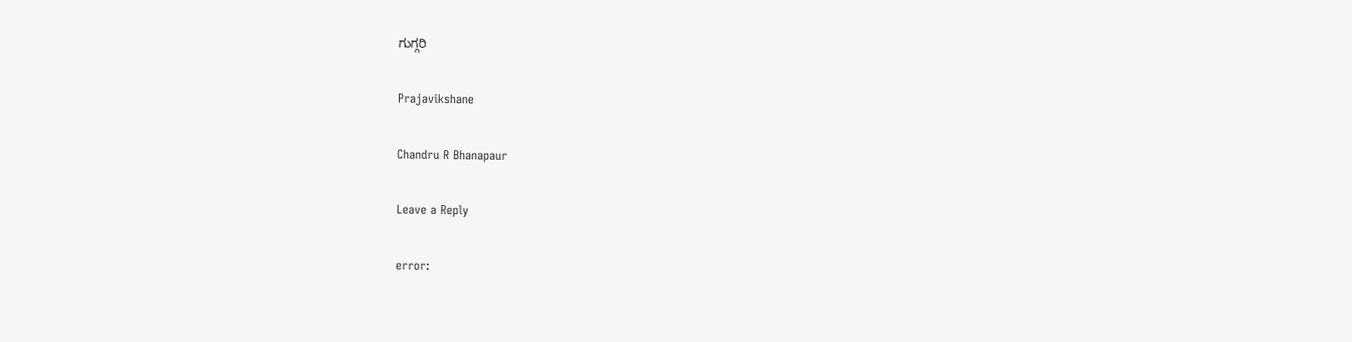ಗುಗ್ಗರಿ

Prajavikshane

Chandru R Bhanapaur

Leave a Reply

error: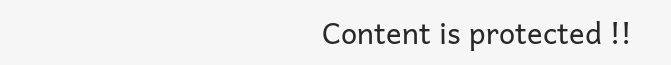Content is protected !!